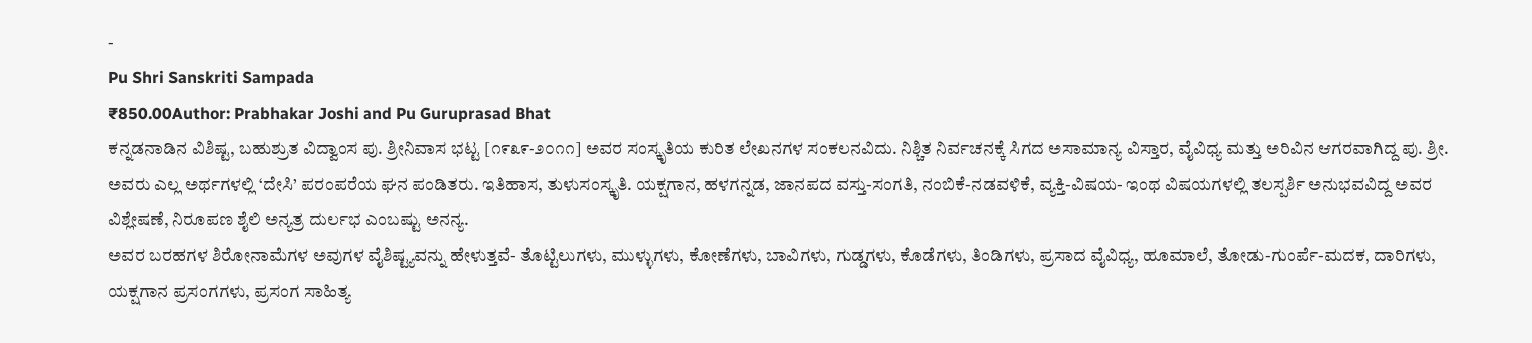-
Pu Shri Sanskriti Sampada
₹850.00Author: Prabhakar Joshi and Pu Guruprasad Bhat
ಕನ್ನಡನಾಡಿನ ವಿಶಿಷ್ಟ, ಬಹುಶ್ರುತ ವಿದ್ವಾಂಸ ಪು. ಶ್ರೀನಿವಾಸ ಭಟ್ಟ [೧೯೩೯-೨೦೧೧] ಅವರ ಸಂಸ್ಕೃತಿಯ ಕುರಿತ ಲೇಖನಗಳ ಸಂಕಲನವಿದು. ನಿಶ್ಚಿತ ನಿರ್ವಚನಕ್ಕೆ ಸಿಗದ ಅಸಾಮಾನ್ಯ ವಿಸ್ತಾರ, ವೈವಿಧ್ಯ ಮತ್ತು ಅರಿವಿನ ಆಗರವಾಗಿದ್ದ ಪು. ಶ್ರೀ. ಅವರು ಎಲ್ಲ ಅರ್ಥಗಳಲ್ಲಿ ‘ದೇಸಿ’ ಪರಂಪರೆಯ ಘನ ಪಂಡಿತರು. ಇತಿಹಾಸ, ತುಳುಸಂಸ್ಕೃತಿ. ಯಕ್ಷಗಾನ, ಹಳಗನ್ನಡ, ಜಾನಪದ ವಸ್ತು-ಸಂಗತಿ, ನಂಬಿಕೆ-ನಡವಳಿಕೆ, ವ್ಯಕ್ತಿ-ವಿಷಯ- ಇಂಥ ವಿಷಯಗಳಲ್ಲಿ ತಲಸ್ಪರ್ಶಿ ಅನುಭವವಿದ್ದ ಅವರ ವಿಶ್ಲೇಷಣೆ, ನಿರೂಪಣ ಶೈಲಿ ಅನ್ಯತ್ರ ದುರ್ಲಭ ಎಂಬಷ್ಟು ಅನನ್ಯ.
ಅವರ ಬರಹಗಳ ಶಿರೋನಾಮೆಗಳ ಅವುಗಳ ವೈಶಿಷ್ಟ್ಯವನ್ನು ಹೇಳುತ್ತವೆ- ತೊಟ್ಟಿಲುಗಳು, ಮುಳ್ಳುಗಳು, ಕೋಣೆಗಳು, ಬಾವಿಗಳು, ಗುಡ್ಡಗಳು, ಕೊಡೆಗಳು, ತಿಂಡಿಗಳು, ಪ್ರಸಾದ ವೈವಿಧ್ಯ, ಹೂಮಾಲೆ, ತೋಡು-ಗುಂರ್ಪೆ-ಮದಕ, ದಾರಿಗಳು, ಯಕ್ಷಗಾನ ಪ್ರಸಂಗಗಳು, ಪ್ರಸಂಗ ಸಾಹಿತ್ಯ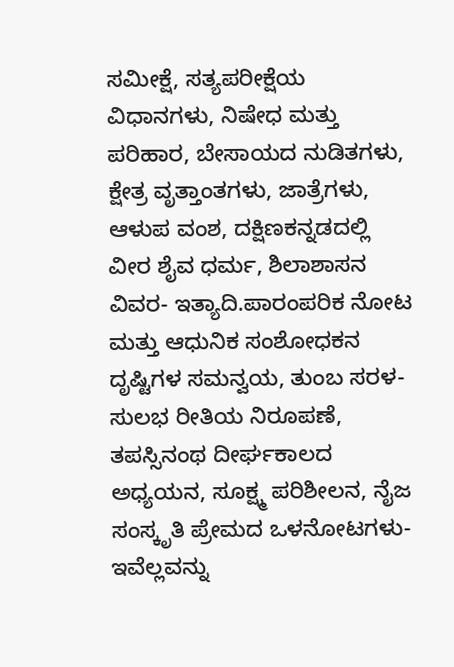ಸಮೀಕ್ಷೆ, ಸತ್ಯಪರೀಕ್ಷೆಯ ವಿಧಾನಗಳು, ನಿಷೇಧ ಮತ್ತು ಪರಿಹಾರ, ಬೇಸಾಯದ ನುಡಿತಗಳು, ಕ್ಷೇತ್ರ ವೃತ್ತಾಂತಗಳು, ಜಾತ್ರೆಗಳು, ಆಳುಪ ವಂಶ, ದಕ್ಷಿಣಕನ್ನಡದಲ್ಲಿ ವೀರ ಶೈವ ಧರ್ಮ, ಶಿಲಾಶಾಸನ ವಿವರ- ಇತ್ಯಾದಿ.ಪಾರಂಪರಿಕ ನೋಟ ಮತ್ತು ಆಧುನಿಕ ಸಂಶೋಧಕನ ದೃಷ್ಟಿಗಳ ಸಮನ್ವಯ, ತುಂಬ ಸರಳ-ಸುಲಭ ರೀತಿಯ ನಿರೂಪಣೆ, ತಪಸ್ಸಿನಂಥ ದೀರ್ಘಕಾಲದ ಅಧ್ಯಯನ, ಸೂಕ್ಷ್ಮ ಪರಿಶೀಲನ, ನೈಜ ಸಂಸ್ಕೃತಿ ಪ್ರೇಮದ ಒಳನೋಟಗಳು- ಇವೆಲ್ಲವನ್ನು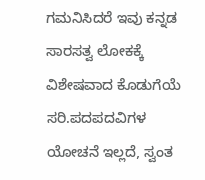ಗಮನಿಸಿದರೆ ಇವು ಕನ್ನಡ ಸಾರಸತ್ವ ಲೋಕಕ್ಕೆ ವಿಶೇಷವಾದ ಕೊಡುಗೆಯೆ ಸರಿ.ಪದಪದವಿಗಳ ಯೋಚನೆ ಇಲ್ಲದೆ, ಸ್ವಂತ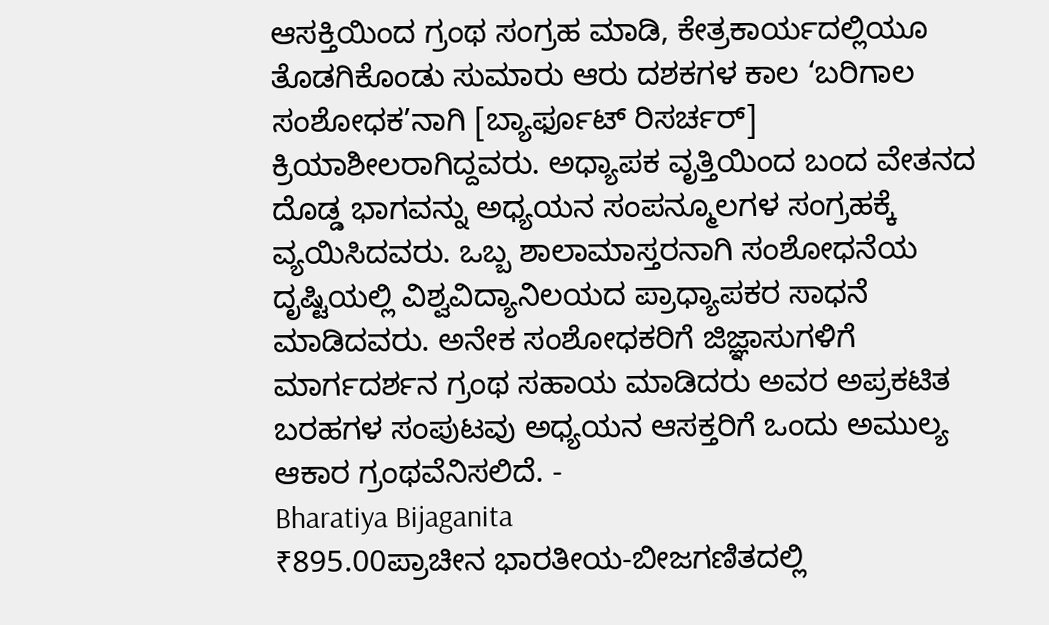ಆಸಕ್ತಿಯಿಂದ ಗ್ರಂಥ ಸಂಗ್ರಹ ಮಾಡಿ, ಕೇತ್ರಕಾರ್ಯದಲ್ಲಿಯೂ ತೊಡಗಿಕೊಂಡು ಸುಮಾರು ಆರು ದಶಕಗಳ ಕಾಲ ‘ಬರಿಗಾಲ ಸಂಶೋಧಕ’ನಾಗಿ [ಬ್ಯಾರ್ಫೂಟ್ ರಿಸರ್ಚರ್] ಕ್ರಿಯಾಶೀಲರಾಗಿದ್ದವರು. ಅಧ್ಯಾಪಕ ವೃತ್ತಿಯಿಂದ ಬಂದ ವೇತನದ ದೊಡ್ಡ ಭಾಗವನ್ನು ಅಧ್ಯಯನ ಸಂಪನ್ಮೂಲಗಳ ಸಂಗ್ರಹಕ್ಕೆ ವ್ಯಯಿಸಿದವರು. ಒಬ್ಬ ಶಾಲಾಮಾಸ್ತರನಾಗಿ ಸಂಶೋಧನೆಯ ದೃಷ್ಟಿಯಲ್ಲಿ ವಿಶ್ವವಿದ್ಯಾನಿಲಯದ ಪ್ರಾಧ್ಯಾಪಕರ ಸಾಧನೆ ಮಾಡಿದವರು. ಅನೇಕ ಸಂಶೋಧಕರಿಗೆ ಜಿಜ್ಞಾಸುಗಳಿಗೆ ಮಾರ್ಗದರ್ಶನ ಗ್ರಂಥ ಸಹಾಯ ಮಾಡಿದರು ಅವರ ಅಪ್ರಕಟಿತ ಬರಹಗಳ ಸಂಪುಟವು ಅಧ್ಯಯನ ಆಸಕ್ತರಿಗೆ ಒಂದು ಅಮುಲ್ಯ ಆಕಾರ ಗ್ರಂಥವೆನಿಸಲಿದೆ. -
Bharatiya Bijaganita
₹895.00ಪ್ರಾಚೀನ ಭಾರತೀಯ-ಬೀಜಗಣಿತದಲ್ಲಿ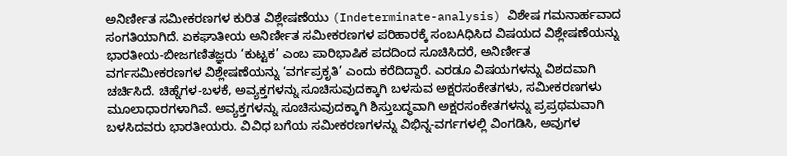ಅನಿರ್ಣೀತ ಸಮೀಕರಣಗಳ ಕುರಿತ ವಿಶ್ಲೇಷಣೆಯು (Indeterminate-analysis) ವಿಶೇಷ ಗಮನಾರ್ಹವಾದ ಸಂಗತಿಯಾಗಿದೆ. ಏಕಘಾತೀಯ ಅನಿರ್ಣೀತ ಸಮೀಕರಣಗಳ ಪರಿಹಾರಕ್ಕೆ ಸಂಬAಧಿಸಿದ ವಿಷಯದ ವಿಶ್ಲೇಷಣೆಯನ್ನು ಭಾರತೀಯ-ಬೀಜಗಣಿತಜ್ಞರು ‘ಕುಟ್ಟಕ’ ಎಂಬ ಪಾರಿಭಾಷಿಕ ಪದದಿಂದ ಸೂಚಿಸಿದರೆ, ಅನಿರ್ಣೀತ ವರ್ಗಸಮೀಕರಣಗಳ ವಿಶ್ಲೇಷಣೆಯನ್ನು ‘ವರ್ಗಪ್ರಕೃತಿ’ ಎಂದು ಕರೆದಿದ್ದಾರೆ. ಎರಡೂ ವಿಷಯಗಳನ್ನು ವಿಶದವಾಗಿ ಚರ್ಚಿಸಿದೆ. ಚಿಹ್ನೆಗಳ-ಬಳಕೆ, ಅವ್ಯಕ್ತಗಳನ್ನು ಸೂಚಿಸುವುದಕ್ಕಾಗಿ ಬಳಸುವ ಅಕ್ಷರಸಂಕೇತಗಳು, ಸಮೀಕರಣಗಳು ಮೂಲಾಧಾರಗಳಾಗಿವೆ. ಅವ್ಯಕ್ತಗಳನ್ನು ಸೂಚಿಸುವುದಕ್ಕಾಗಿ ಶಿಸ್ತುಬದ್ಧವಾಗಿ ಅಕ್ಷರಸಂಕೇತಗಳನ್ನು ಪ್ರಪ್ರಥಮವಾಗಿ ಬಳಸಿದವರು ಭಾರತೀಯರು. ವಿವಿಧ ಬಗೆಯ ಸಮೀಕರಣಗಳನ್ನು ವಿಭಿನ್ನ-ವರ್ಗಗಳಲ್ಲಿ ವಿಂಗಡಿಸಿ, ಅವುಗಳ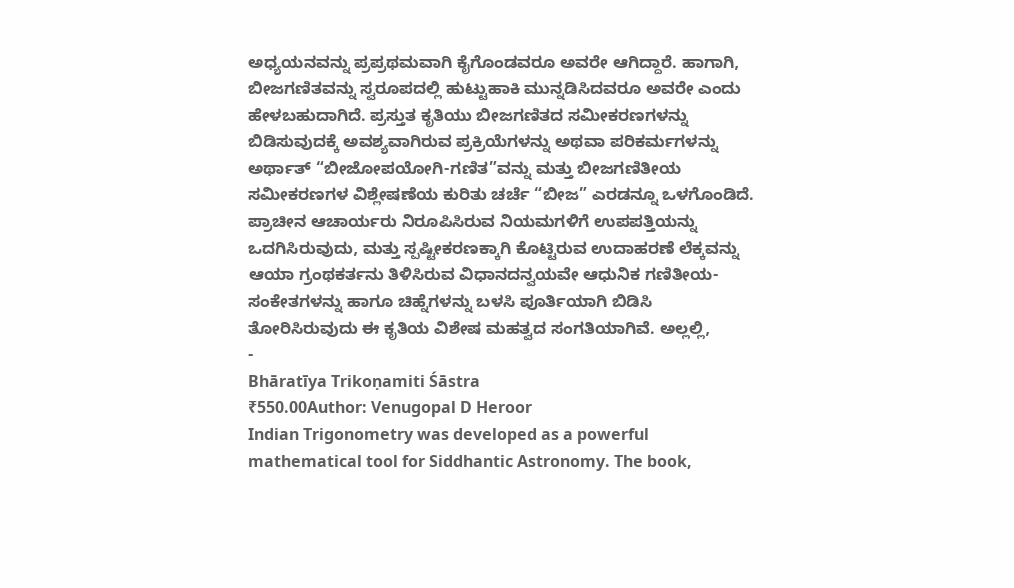ಅಧ್ಯಯನವನ್ನು ಪ್ರಪ್ರಥಮವಾಗಿ ಕೈಗೊಂಡವರೂ ಅವರೇ ಆಗಿದ್ದಾರೆ. ಹಾಗಾಗಿ, ಬೀಜಗಣಿತವನ್ನು ಸ್ವರೂಪದಲ್ಲಿ ಹುಟ್ಟುಹಾಕಿ ಮುನ್ನಡಿಸಿದವರೂ ಅವರೇ ಎಂದು ಹೇಳಬಹುದಾಗಿದೆ. ಪ್ರಸ್ತುತ ಕೃತಿಯು ಬೀಜಗಣಿತದ ಸಮೀಕರಣಗಳನ್ನು ಬಿಡಿಸುವುದಕ್ಕೆ ಅವಶ್ಯವಾಗಿರುವ ಪ್ರಕ್ರಿಯೆಗಳನ್ನು ಅಥವಾ ಪರಿಕರ್ಮಗಳನ್ನು ಅರ್ಥಾತ್ “ಬೀಜೋಪಯೋಗಿ-ಗಣಿತ”ವನ್ನು ಮತ್ತು ಬೀಜಗಣಿತೀಯ ಸಮೀಕರಣಗಳ ವಿಶ್ಲೇಷಣೆಯ ಕುರಿತು ಚರ್ಚೆ “ಬೀಜ” ಎರಡನ್ನೂ ಒಳಗೊಂಡಿದೆ. ಪ್ರಾಚೀನ ಆಚಾರ್ಯರು ನಿರೂಪಿಸಿರುವ ನಿಯಮಗಳಿಗೆ ಉಪಪತ್ತಿಯನ್ನು ಒದಗಿಸಿರುವುದು, ಮತ್ತು ಸ್ಪಷ್ಟೀಕರಣಕ್ಕಾಗಿ ಕೊಟ್ಟಿರುವ ಉದಾಹರಣೆ ಲೆಕ್ಕವನ್ನು ಆಯಾ ಗ್ರಂಥಕರ್ತನು ತಿಳಿಸಿರುವ ವಿಧಾನದನ್ವಯವೇ ಆಧುನಿಕ ಗಣಿತೀಯ-ಸಂಕೇತಗಳನ್ನು ಹಾಗೂ ಚಿಹ್ನೆಗಳನ್ನು ಬಳಸಿ ಪೂರ್ತಿಯಾಗಿ ಬಿಡಿಸಿ ತೋರಿಸಿರುವುದು ಈ ಕೃತಿಯ ವಿಶೇಷ ಮಹತ್ವದ ಸಂಗತಿಯಾಗಿವೆ. ಅಲ್ಲಲ್ಲಿ,
-
Bhāratīya Trikoṇamiti Śāstra
₹550.00Author: Venugopal D Heroor
Indian Trigonometry was developed as a powerful mathematical tool for Siddhantic Astronomy. The book,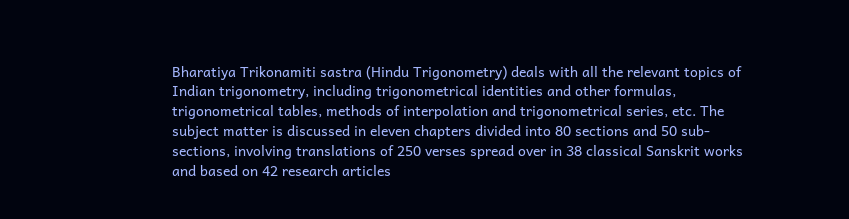Bharatiya Trikonamiti sastra (Hindu Trigonometry) deals with all the relevant topics of Indian trigonometry, including trigonometrical identities and other formulas, trigonometrical tables, methods of interpolation and trigonometrical series, etc. The subject matter is discussed in eleven chapters divided into 80 sections and 50 sub-sections, involving translations of 250 verses spread over in 38 classical Sanskrit works and based on 42 research articles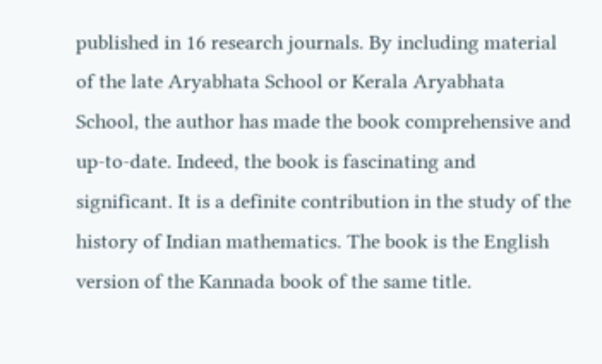published in 16 research journals. By including material of the late Aryabhata School or Kerala Aryabhata School, the author has made the book comprehensive and up-to-date. Indeed, the book is fascinating and significant. It is a definite contribution in the study of the history of Indian mathematics. The book is the English version of the Kannada book of the same title.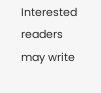Interested readers may write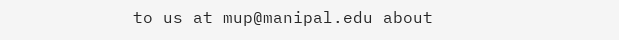to us at mup@manipal.edu about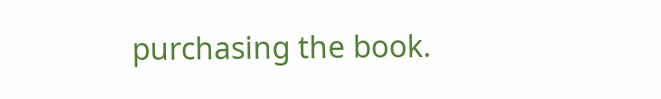purchasing the book.